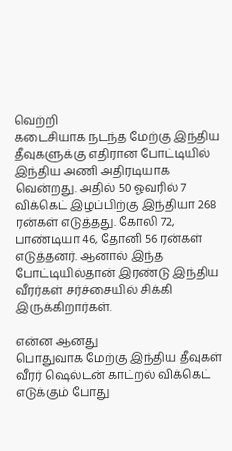வெற்றி
கடைசியாக நடந்த மேற்கு இந்திய தீவுகளுக்கு எதிரான போட்டியில் இந்திய அணி அதிரடியாக வென்றது. அதில் 50 ஓவரில் 7 விக்கெட் இழப்பிற்கு இந்தியா 268 ரன்கள் எடுத்தது. கோலி 72, பாண்டியா 46, தோனி 56 ரன்கள் எடுத்தனர். ஆனால் இந்த போட்டியில்தான் இரண்டு இந்திய வீரர்கள் சர்ச்சையில் சிக்கி இருக்கிறார்கள்.

என்ன ஆனது
பொதுவாக மேற்கு இந்திய தீவுகள் வீரர் ஷெல்டன் காட்றல் விக்கெட் எடுக்கும் போது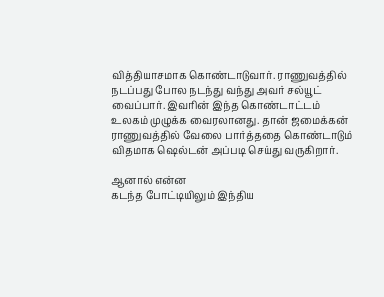வித்தியாசமாக கொண்டாடுவார். ராணுவத்தில் நடப்பது போல நடந்து வந்து அவர் சல்யூட் வைப்பார். இவரின் இந்த கொண்டாட்டம் உலகம் முழுக்க வைரலானது. தான் ஜமைக்கன் ராணுவத்தில் வேலை பார்த்ததை கொண்டாடும் விதமாக ஷெல்டன் அப்படி செய்து வருகிறார்.

ஆனால் என்ன
கடந்த போட்டியிலும் இந்திய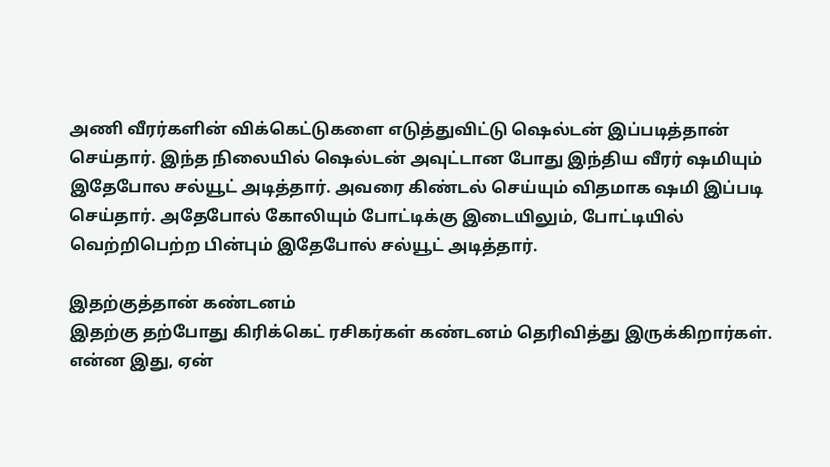அணி வீரர்களின் விக்கெட்டுகளை எடுத்துவிட்டு ஷெல்டன் இப்படித்தான் செய்தார். இந்த நிலையில் ஷெல்டன் அவுட்டான போது இந்திய வீரர் ஷமியும் இதேபோல சல்யூட் அடித்தார். அவரை கிண்டல் செய்யும் விதமாக ஷமி இப்படி செய்தார். அதேபோல் கோலியும் போட்டிக்கு இடையிலும், போட்டியில் வெற்றிபெற்ற பின்பும் இதேபோல் சல்யூட் அடித்தார்.

இதற்குத்தான் கண்டனம்
இதற்கு தற்போது கிரிக்கெட் ரசிகர்கள் கண்டனம் தெரிவித்து இருக்கிறார்கள். என்ன இது, ஏன்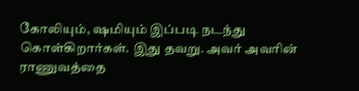கோலியும், ஷமியும் இப்படி நடந்து கொள்கிறார்கள். இது தவறு. அவர் அவரின் ராணுவத்தை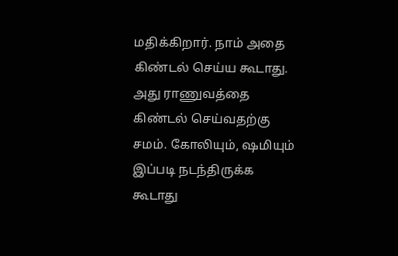மதிக்கிறார். நாம் அதை கிண்டல் செய்ய கூடாது. அது ராணுவத்தை கிண்டல் செய்வதற்கு சமம். கோலியும், ஷமியும் இப்படி நடந்திருக்க கூடாது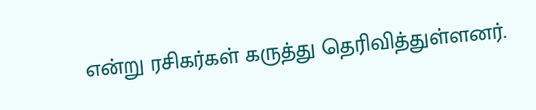என்று ரசிகர்கள் கருத்து தெரிவித்துள்ளனர்.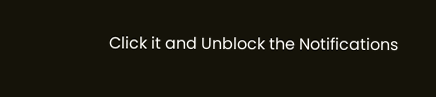Click it and Unblock the Notifications